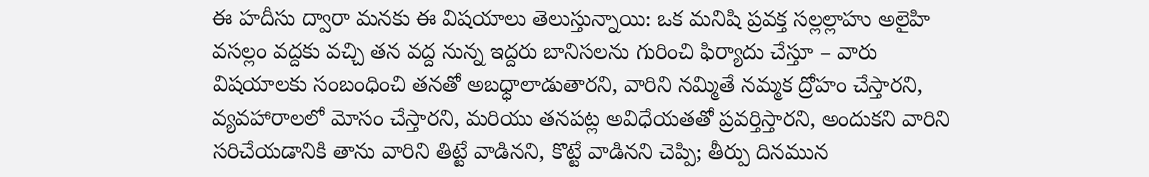ఈ హదీసు ద్వారా మనకు ఈ విషయాలు తెలుస్తున్నాయి: ఒక మనిషి ప్రవక్త సల్లల్లాహు అలైహి వసల్లం వద్దకు వచ్చి తన వద్ద నున్న ఇద్దరు బానిసలను గురించి ఫిర్యాదు చేస్తూ – వారు విషయాలకు సంబంధించి తనతో అబధ్ధాలాడుతారని, వారిని నమ్మితే నమ్మక ద్రోహం చేస్తారని, వ్యవహారాలలో మోసం చేస్తారని, మరియు తనపట్ల అవిధేయతతో ప్రవర్తిస్తారని, అందుకని వారిని సరిచేయడానికి తాను వారిని తిట్టే వాడినని, కొట్టే వాడినని చెప్పి; తీర్పు దినమున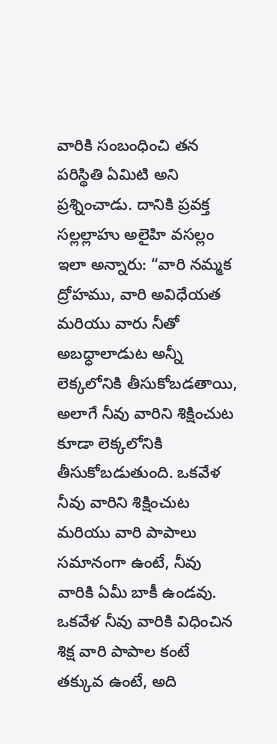వారికి సంబంధించి తన పరిస్థితి ఏమిటి అని ప్రశ్నించాడు. దానికి ప్రవక్త సల్లల్లాహు అలైహి వసల్లం ఇలా అన్నారు: “వారి నమ్మక ద్రోహము, వారి అవిధేయత మరియు వారు నీతో అబధ్ధాలాడుట అన్నీ లెక్కలోనికి తీసుకోబడతాయి, అలాగే నీవు వారిని శిక్షించుట కూడా లెక్కలోనికి తీసుకోబడుతుంది. ఒకవేళ నీవు వారిని శిక్షించుట మరియు వారి పాపాలు సమానంగా ఉంటే, నీవు వారికి ఏమీ బాకీ ఉండవు. ఒకవేళ నీవు వారికి విధించిన శిక్ష వారి పాపాల కంటే తక్కువ ఉంటే, అది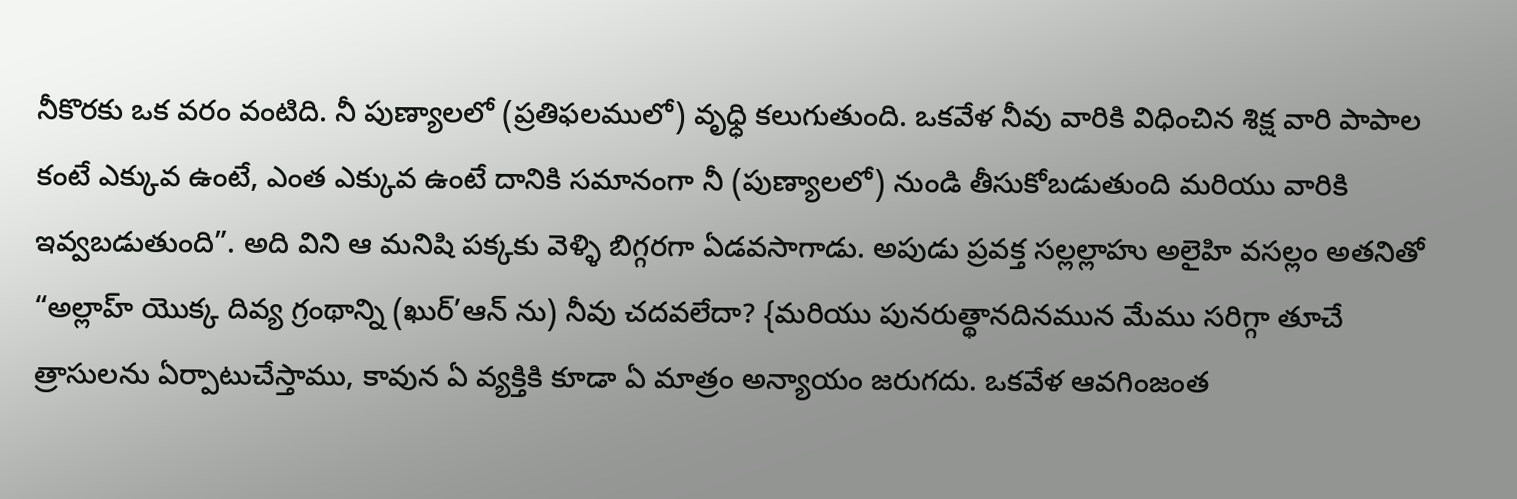నీకొరకు ఒక వరం వంటిది. నీ పుణ్యాలలో (ప్రతిఫలములో) వృధ్ధి కలుగుతుంది. ఒకవేళ నీవు వారికి విధించిన శిక్ష వారి పాపాల కంటే ఎక్కువ ఉంటే, ఎంత ఎక్కువ ఉంటే దానికి సమానంగా నీ (పుణ్యాలలో) నుండి తీసుకోబడుతుంది మరియు వారికి ఇవ్వబడుతుంది”. అది విని ఆ మనిషి పక్కకు వెళ్ళి బిగ్గరగా ఏడవసాగాడు. అపుడు ప్రవక్త సల్లల్లాహు అలైహి వసల్లం అతనితో “అల్లాహ్ యొక్క దివ్య గ్రంథాన్ని (ఖుర్’ఆన్ ను) నీవు చదవలేదా? {మరియు పునరుత్థానదినమున మేము సరిగ్గా తూచే త్రాసులను ఏర్పాటుచేస్తాము, కావున ఏ వ్యక్తికి కూడా ఏ మాత్రం అన్యాయం జరుగదు. ఒకవేళ ఆవగింజంత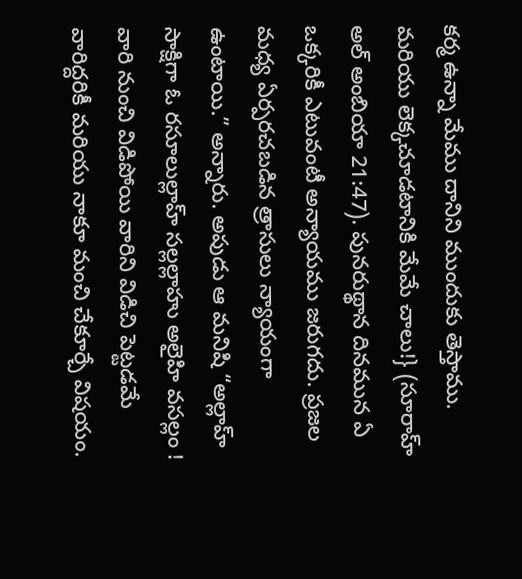కర్మ ఉన్నా మేము దానిని ముందుకు తెస్తాము. మరియు లెక్కచూడటానికి మేమే చాలు!} (సూరాహ్ అల్ అంబియా 21:47). పునరుథ్థాన దినమున ఏ ఒక్కరికీ ఎటువంటీ అన్యాయము జరుగదు. ప్రజల మధ్య ఏర్పరచబడిన త్రాసులు న్యాయంగా ఉంటాయి.” అన్నారు. అపుడు ఆ మనిషి “అల్లాహ్ సాక్షిగా ఓ రసూలుల్లాహ్ సల్లల్లాహు అలైహి వసల్లం ! వారి నుంచి విడిపోయి వారిని విడిచి పెట్టడమే వారిద్దరికీ మరియు నాకూ మంచి చేకూర్చే విషయం.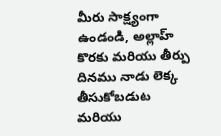మీరు సాక్ష్యంగా ఉండండి, అల్లాహ్ కొరకు మరియు తీర్పు దినము నాడు లెక్క తీసుకోబడుట మరియు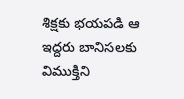శిక్షకు భయపడి ఆ ఇద్దరు బానిసలకు విముక్తిని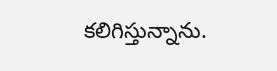కలిగిస్తున్నాను.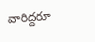వారిద్దరూ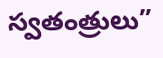స్వతంత్రులు”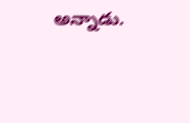అన్నాడు.